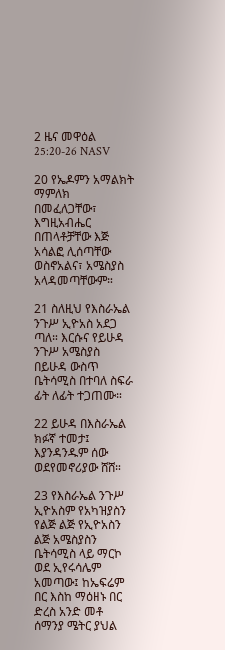2 ዜና መዋዕል 25:20-26 NASV

20 የኤዶምን አማልክት ማምለክ በመፈለጋቸው፣ እግዚአብሔር በጠላቶቻቸው እጅ አሳልፎ ሊሰጣቸው ወስኖአልና፣ አሜስያስ አላዳመጣቸውም።

21 ስለዚህ የእስራኤል ንጉሥ ኢዮአስ አደጋ ጣለ። እርሱና የይሁዳ ንጉሥ አሜስያስ በይሁዳ ውስጥ ቤትሳሚስ በተባለ ስፍራ ፊት ለፊት ተጋጠሙ።

22 ይሁዳ በእስራኤል ክፉኛ ተመታ፤ እያንዳንዱም ሰው ወደየመኖሪያው ሸሸ።

23 የእስራኤል ንጉሥ ኢዮአስም የአካዝያስን የልጅ ልጅ የኢዮአስን ልጅ አሜስያስን ቤትሳሚስ ላይ ማርኮ ወደ ኢየሩሳሌም አመጣው፤ ከኤፍሬም በር እስከ ማዕዘኑ በር ድረስ አንድ መቶ ሰማንያ ሜትር ያህል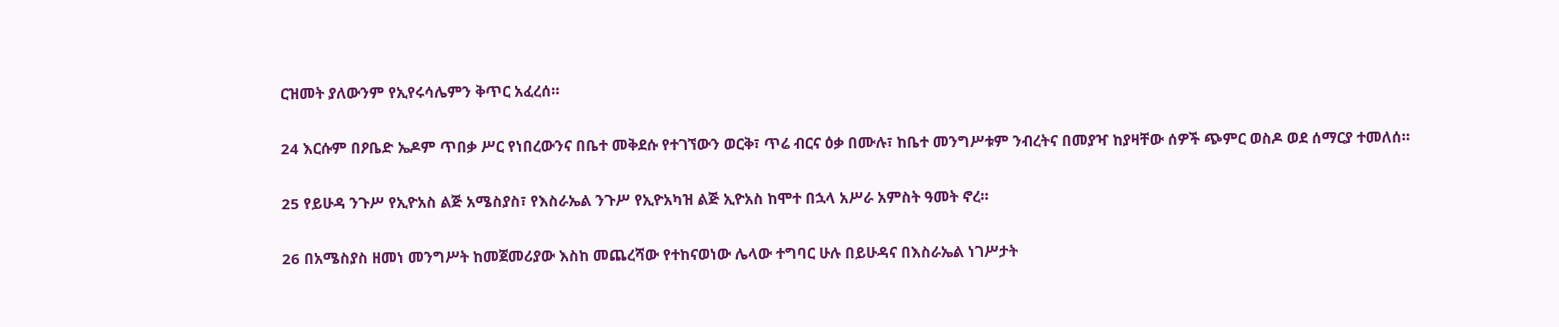ርዝመት ያለውንም የኢየሩሳሌምን ቅጥር አፈረሰ።

24 እርሱም በዖቤድ ኤዶም ጥበቃ ሥር የነበረውንና በቤተ መቅደሱ የተገኘውን ወርቅ፣ ጥሬ ብርና ዕቃ በሙሉ፣ ከቤተ መንግሥቱም ንብረትና በመያዣ ከያዛቸው ሰዎች ጭምር ወስዶ ወደ ሰማርያ ተመለሰ።

25 የይሁዳ ንጉሥ የኢዮአስ ልጅ አሜስያስ፣ የእስራኤል ንጉሥ የኢዮአካዝ ልጅ ኢዮአስ ከሞተ በኋላ አሥራ አምስት ዓመት ኖረ።

26 በአሜስያስ ዘመነ መንግሥት ከመጀመሪያው እስከ መጨረሻው የተከናወነው ሌላው ተግባር ሁሉ በይሁዳና በእስራኤል ነገሥታት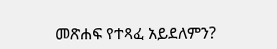መጽሐፍ የተጻፈ አይደለምን?